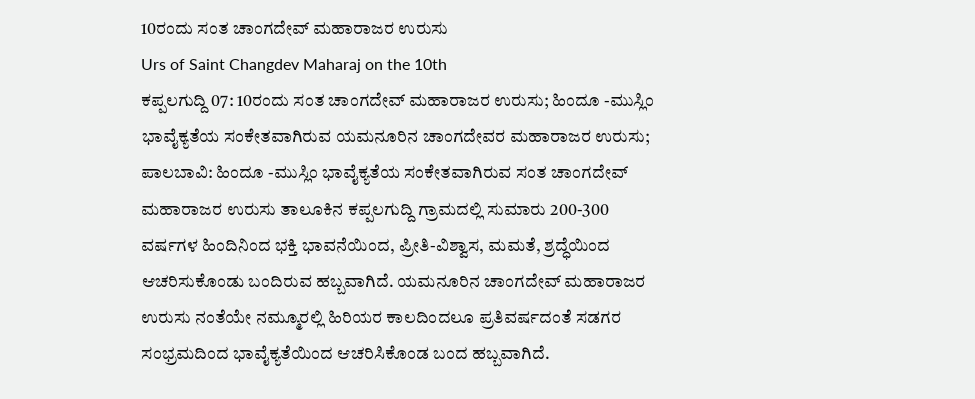10ರಂದು ಸಂತ ಚಾಂಗದೇವ್ ಮಹಾರಾಜರ ಉರುಸು
Urs of Saint Changdev Maharaj on the 10th
ಕಪ್ಪಲಗುದ್ದಿ 07: 10ರಂದು ಸಂತ ಚಾಂಗದೇವ್ ಮಹಾರಾಜರ ಉರುಸು; ಹಿಂದೂ -ಮುಸ್ಲಿಂ ಭಾವೈಕ್ಯತೆಯ ಸಂಕೇತವಾಗಿರುವ ಯಮನೂರಿನ ಚಾಂಗದೇವರ ಮಹಾರಾಜರ ಉರುಸು; ಪಾಲಬಾವಿ: ಹಿಂದೂ -ಮುಸ್ಲಿಂ ಭಾವೈಕ್ಯತೆಯ ಸಂಕೇತವಾಗಿರುವ ಸಂತ ಚಾಂಗದೇವ್ ಮಹಾರಾಜರ ಉರುಸು ತಾಲೂಕಿನ ಕಪ್ಪಲಗುದ್ದಿ ಗ್ರಾಮದಲ್ಲಿ ಸುಮಾರು 200-300 ವರ್ಷಗಳ ಹಿಂದಿನಿಂದ ಭಕ್ತಿ ಭಾವನೆಯಿಂದ, ಪ್ರೀತಿ-ವಿಶ್ವಾಸ, ಮಮತೆ, ಶ್ರದ್ಧೆಯಿಂದ ಆಚರಿಸುಕೊಂಡು ಬಂದಿರುವ ಹಬ್ಬವಾಗಿದೆ. ಯಮನೂರಿನ ಚಾಂಗದೇವ್ ಮಹಾರಾಜರ ಉರುಸು ನಂತೆಯೇ ನಮ್ಮೂರಲ್ಲಿ ಹಿರಿಯರ ಕಾಲದಿಂದಲೂ ಪ್ರತಿವರ್ಷದಂತೆ ಸಡಗರ ಸಂಭ್ರಮದಿಂದ ಭಾವೈಕ್ಯತೆಯಿಂದ ಆಚರಿಸಿಕೊಂಡ ಬಂದ ಹಬ್ಬವಾಗಿದೆ.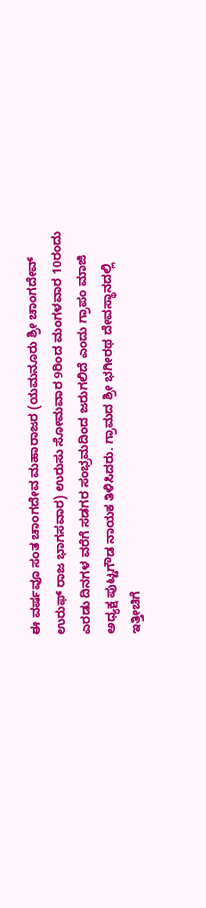ಈ ವರ್ಷವೂ ಸಂತ ಚಾಂಗದೇವ ಮಹಾರಾಜರ (ಯಮನೂರು ಶ್ರೀ ಚಾಂಗದೇವ್ ಉರುಫ್ ರಾಜ ಭಾಗಸವಾರ) ಉರುಸು ಸೋಮವಾರ 9ರಿಂದ ಮಂಗಳವಾರ 10ರಂದು ಎರಡು ದಿನಗಳ ವರೆಗೆ ಸಡಗರ ಸಂಭ್ರಮದಿಂದ ಜರುಗಲಿದೆ ಎಂದು ಗ್ರಾಪಂ ಮಾಜಿ ಅಧ್ಯಕ್ಷ ಪುಟ್ಟಗೌಡ ನಾಯಕ ತಿಳಿಸಿದರು. ಗ್ರಾಮದ ಶ್ರೀ ಭಗೀರಥ ದೇವಸ್ಥಾನದಲ್ಲಿ ಇತ್ತೀಚಿಗೆ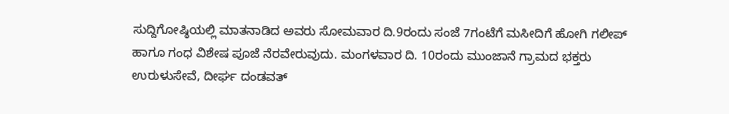ಸುದ್ದಿಗೋಷ್ಠಿಯಲ್ಲಿ ಮಾತನಾಡಿದ ಅವರು ಸೋಮವಾರ ದಿ.9ರಂದು ಸಂಜೆ 7ಗಂಟೆಗೆ ಮಸೀದಿಗೆ ಹೋಗಿ ಗಲೀಪ್ ಹಾಗೂ ಗಂಧ ವಿಶೇಷ ಪೂಜೆ ನೆರವೇರುವುದು. ಮಂಗಳವಾರ ದಿ. 10ರಂದು ಮುಂಜಾನೆ ಗ್ರಾಮದ ಭಕ್ತರು ಉರುಳುಸೇವೆ, ದೀರ್ಘ ದಂಡವತ್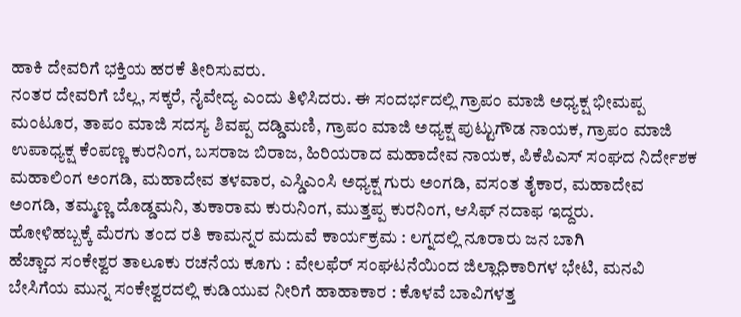ಹಾಕಿ ದೇವರಿಗೆ ಭಕ್ತಿಯ ಹರಕೆ ತೀರಿಸುವರು.
ನಂತರ ದೇವರಿಗೆ ಬೆಲ್ಲ, ಸಕ್ಕರೆ, ನೈವೇದ್ಯ ಎಂದು ತಿಳಿಸಿದರು. ಈ ಸಂದರ್ಭದಲ್ಲಿ ಗ್ರಾಪಂ ಮಾಜಿ ಅಧ್ಯಕ್ಷ ಭೀಮಪ್ಪ ಮಂಟೂರ, ತಾಪಂ ಮಾಜಿ ಸದಸ್ಯ ಶಿವಪ್ಪ ದಡ್ಡಿಮಣಿ, ಗ್ರಾಪಂ ಮಾಜಿ ಅಧ್ಯಕ್ಷ ಪುಟ್ಟುಗೌಡ ನಾಯಕ, ಗ್ರಾಪಂ ಮಾಜಿ ಉಪಾಧ್ಯಕ್ಷ ಕೆಂಪಣ್ಣ ಕುರನಿಂಗ, ಬಸರಾಜ ಬಿರಾಜ, ಹಿರಿಯರಾದ ಮಹಾದೇವ ನಾಯಕ, ಪಿಕೆಪಿಎಸ್ ಸಂಘದ ನಿರ್ದೇಶಕ ಮಹಾಲಿಂಗ ಅಂಗಡಿ, ಮಹಾದೇವ ತಳವಾರ, ಎಸ್ಡಿಎಂಸಿ ಅಧ್ಯಕ್ಷ ಗುರು ಅಂಗಡಿ, ವಸಂತ ತೈಕಾರ, ಮಹಾದೇವ ಅಂಗಡಿ, ತಮ್ಮಣ್ಣ ದೊಡ್ಡಮನಿ, ತುಕಾರಾಮ ಕುರುನಿಂಗ, ಮುತ್ತಪ್ಪ ಕುರನಿಂಗ, ಆಸಿಫ್ ನದಾಫ ಇದ್ದರು.
ಹೋಳಿಹಬ್ಬಕ್ಕೆ ಮೆರಗು ತಂದ ರತಿ ಕಾಮನ್ನರ ಮದುವೆ ಕಾರ್ಯಕ್ರಮ : ಲಗ್ನದಲ್ಲಿ ನೂರಾರು ಜನ ಬಾಗಿ
ಹೆಚ್ಚಾದ ಸಂಕೇಶ್ವರ ತಾಲೂಕು ರಚನೆಯ ಕೂಗು : ವೇಲಫೆರ್ ಸಂಘಟನೆಯಿಂದ ಜಿಲ್ಲಾಧಿಕಾರಿಗಳ ಭೇಟಿ, ಮನವಿ
ಬೇಸಿಗೆಯ ಮುನ್ನ ಸಂಕೇಶ್ವರದಲ್ಲಿ ಕುಡಿಯುವ ನೀರಿಗೆ ಹಾಹಾಕಾರ : ಕೊಳವೆ ಬಾವಿಗಳತ್ತ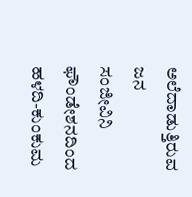ಅಲೆದಾಡುತ್ತಿರುವ ಜನ
ಸಂಜೀವಿನಿ ಫೌಂಡೇಶನದಿಂದ ಹಳದಿ-ಕುಂಕುಮ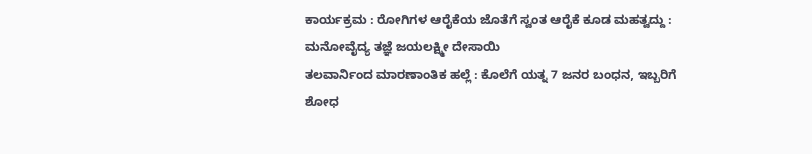ಕಾರ್ಯಕ್ರಮ : ರೋಗಿಗಳ ಆರೈಕೆಯ ಜೊತೆಗೆ ಸ್ವಂತ ಆರೈಕೆ ಕೂಡ ಮಹತ್ವದ್ದು : ಮನೋವೈದ್ಯ ತಜ್ಞೆ ಜಯಲಕ್ಷ್ಮೀ ದೇಸಾಯಿ
ತಲವಾರ್ನಿಂದ ಮಾರಣಾಂತಿಕ ಹಲ್ಲೆ : ಕೊಲೆಗೆ ಯತ್ನ 7 ಜನರ ಬಂಧನ, ಇಬ್ಬರಿಗೆ ಶೋಧ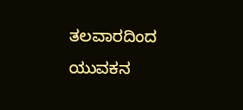ತಲವಾರದಿಂದ ಯುವಕನ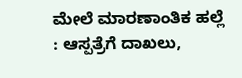ಮೇಲೆ ಮಾರಣಾಂತಿಕ ಹಲ್ಲೆ : ಆಸ್ಪತ್ರೆಗೆ ದಾಖಲು,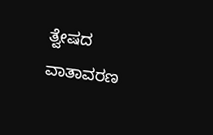ತ್ವೇಷದ ವಾತಾವರಣ